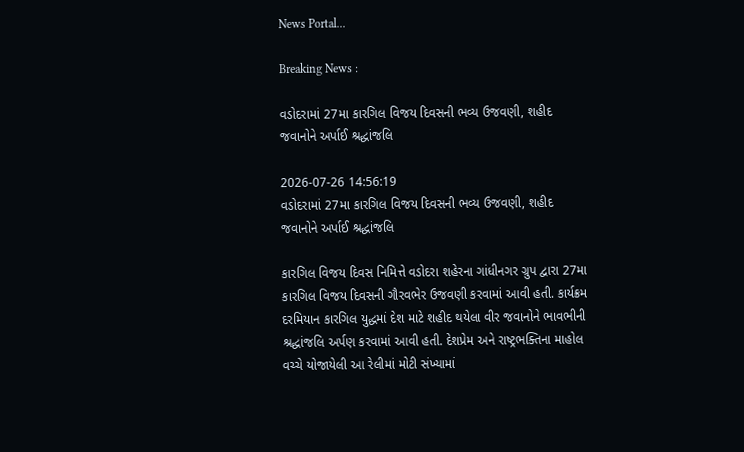News Portal...

Breaking News :

વડોદરામાં 27મા કારગિલ વિજય દિવસની ભવ્ય ઉજવણી, શહીદ જવાનોને અર્પાઈ શ્રદ્ધાંજલિ

2026-07-26 14:56:19
વડોદરામાં 27મા કારગિલ વિજય દિવસની ભવ્ય ઉજવણી, શહીદ જવાનોને અર્પાઈ શ્રદ્ધાંજલિ

કારગિલ વિજય દિવસ નિમિત્તે વડોદરા શહેરના ગાંધીનગર ગ્રુપ દ્વારા 27મા કારગિલ વિજય દિવસની ગૌરવભેર ઉજવણી કરવામાં આવી હતી. કાર્યક્રમ દરમિયાન કારગિલ યુદ્ધમાં દેશ માટે શહીદ થયેલા વીર જવાનોને ભાવભીની શ્રદ્ધાંજલિ અર્પણ કરવામાં આવી હતી. દેશપ્રેમ અને રાષ્ટ્રભક્તિના માહોલ વચ્ચે યોજાયેલી આ રેલીમાં મોટી સંખ્યામાં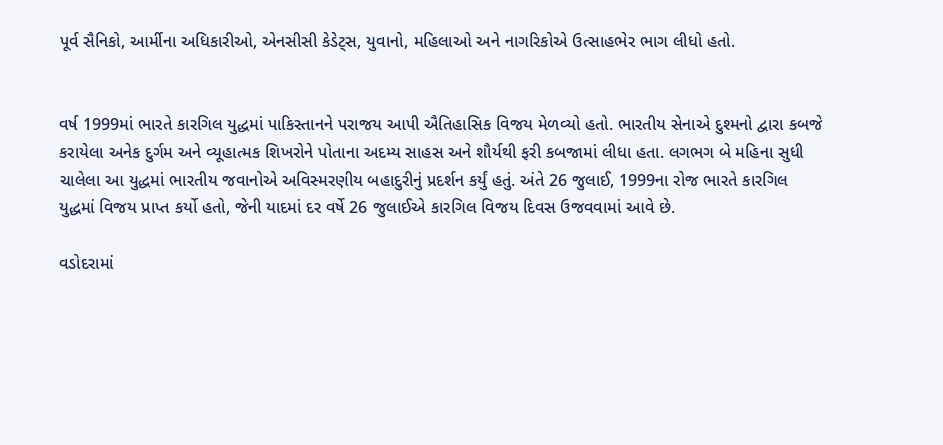પૂર્વ સૈનિકો, આર્મીના અધિકારીઓ, એનસીસી કેડેટ્સ, યુવાનો, મહિલાઓ અને નાગરિકોએ ઉત્સાહભેર ભાગ લીધો હતો.


વર્ષ 1999માં ભારતે કારગિલ યુદ્ધમાં પાકિસ્તાનને પરાજય આપી ઐતિહાસિક વિજય મેળવ્યો હતો. ભારતીય સેનાએ દુશ્મનો દ્વારા કબજે કરાયેલા અનેક દુર્ગમ અને વ્યૂહાત્મક શિખરોને પોતાના અદમ્ય સાહસ અને શૌર્યથી ફરી કબજામાં લીધા હતા. લગભગ બે મહિના સુધી ચાલેલા આ યુદ્ધમાં ભારતીય જવાનોએ અવિસ્મરણીય બહાદુરીનું પ્રદર્શન કર્યું હતું. અંતે 26 જુલાઈ, 1999ના રોજ ભારતે કારગિલ યુદ્ધમાં વિજય પ્રાપ્ત કર્યો હતો, જેની યાદમાં દર વર્ષે 26 જુલાઈએ કારગિલ વિજય દિવસ ઉજવવામાં આવે છે.

વડોદરામાં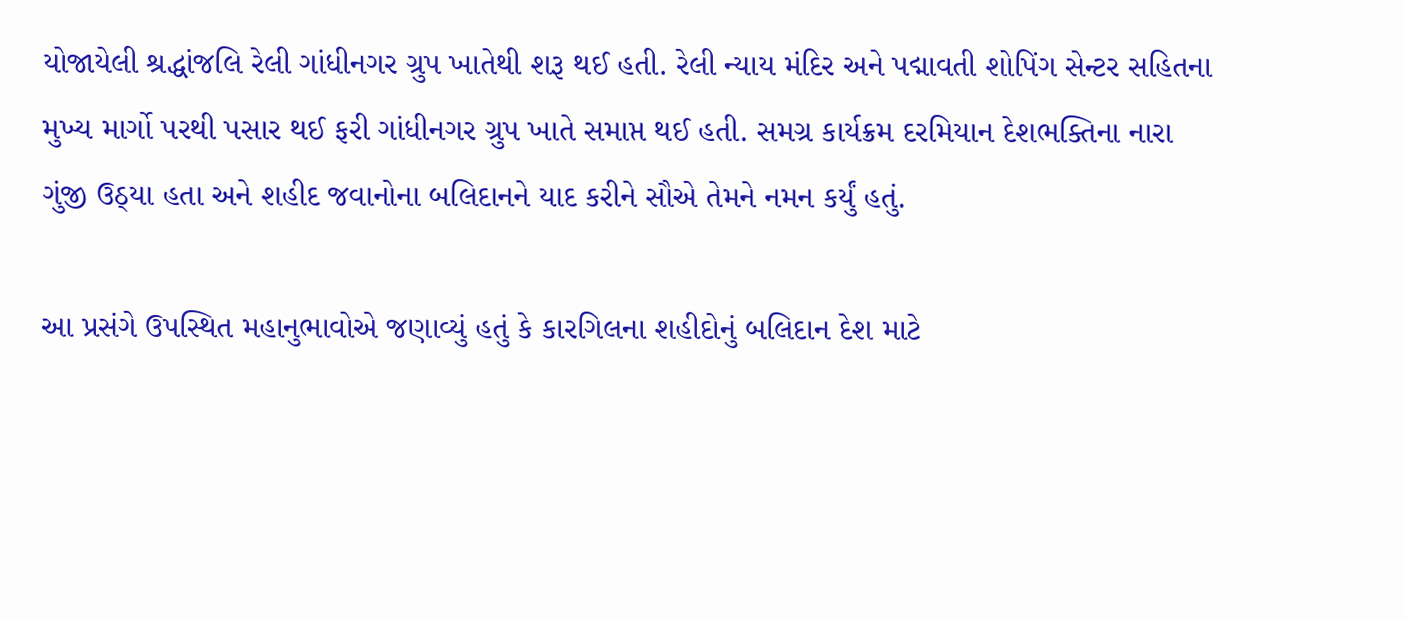યોજાયેલી શ્રદ્ધાંજલિ રેલી ગાંધીનગર ગ્રુપ ખાતેથી શરૂ થઈ હતી. રેલી ન્યાય મંદિર અને પદ્માવતી શોપિંગ સેન્ટર સહિતના મુખ્ય માર્ગો પરથી પસાર થઈ ફરી ગાંધીનગર ગ્રુપ ખાતે સમાપ્ત થઈ હતી. સમગ્ર કાર્યક્રમ દરમિયાન દેશભક્તિના નારા ગુંજી ઉઠ્યા હતા અને શહીદ જવાનોના બલિદાનને યાદ કરીને સૌએ તેમને નમન કર્યું હતું.

આ પ્રસંગે ઉપસ્થિત મહાનુભાવોએ જણાવ્યું હતું કે કારગિલના શહીદોનું બલિદાન દેશ માટે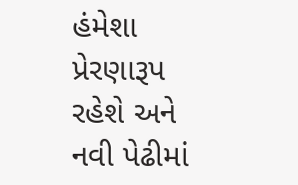હંમેશા પ્રેરણારૂપ રહેશે અને નવી પેઢીમાં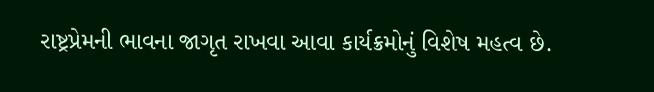રાષ્ટ્રપ્રેમની ભાવના જાગૃત રાખવા આવા કાર્યક્રમોનું વિશેષ મહત્વ છે.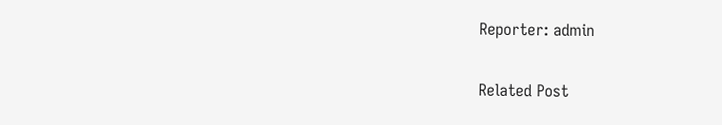Reporter: admin

Related Post